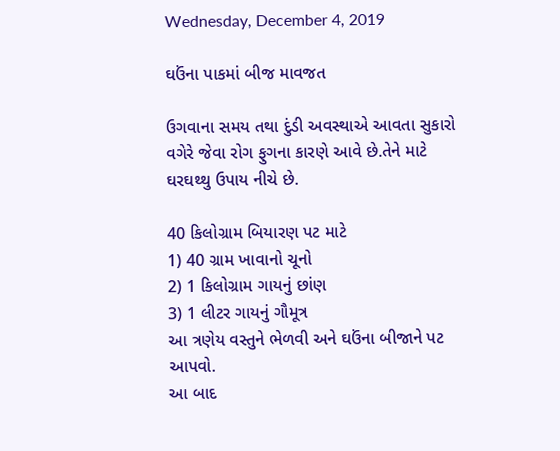Wednesday, December 4, 2019

ઘઉંના પાકમાં બીજ માવજત

ઉગવાના સમય તથા દુંડી અવસ્થાએ આવતા સુકારો વગેરે જેવા રોગ ફુગના કારણે આવે છે.તેને માટે ઘરઘથ્થુ ઉપાય નીચે છે.

40 કિલોગ્રામ બિયારણ પટ માટે
1) 40 ગ્રામ ખાવાનો ચૂનો
2) 1 કિલોગ્રામ ગાયનું છાંણ
3) 1 લીટર ગાયનું ગૌમૂત્ર
આ ત્રણેય વસ્તુને ભેળવી અને ઘઉંના બીજાને પટ આપવો.
આ બાદ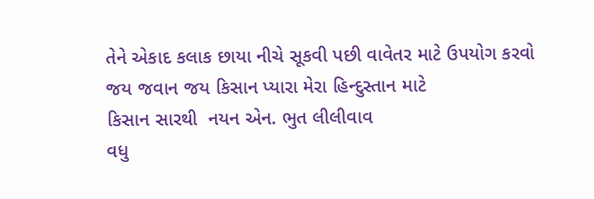તેને એકાદ કલાક છાયા નીચે સૂકવી પછી વાવેતર માટે ઉપયોગ કરવો
જય જવાન જય કિસાન પ્યારા મેરા હિન્દુસ્તાન માટે
કિસાન સારથી  નયન એન. ભુત લીલીવાવ
વધુ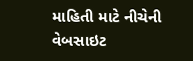માહિતી માટે નીચેની વેબસાઇટ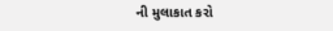ની મુલાકાત કરો